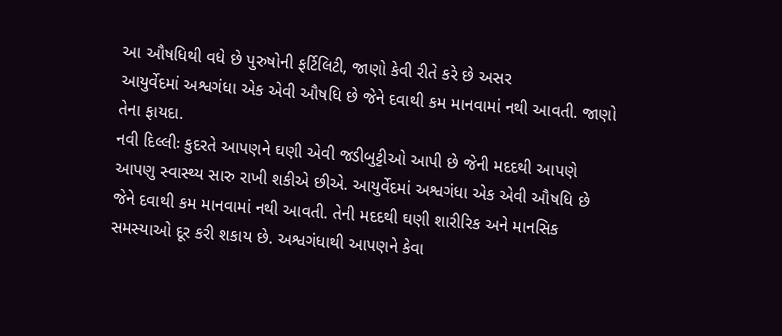આ ઔષધિથી વધે છે પુરુષોની ફર્ટિલિટી, જાણો કેવી રીતે કરે છે અસર
આયુર્વેદમાં અશ્વગંધા એક એવી ઔષધિ છે જેને દવાથી કમ માનવામાં નથી આવતી. જાણો તેના ફાયદા.
નવી દિલ્લીઃ કુદરતે આપણને ઘણી એવી જડીબુટ્ટીઓ આપી છે જેની મદદથી આપણે આપણુ સ્વાસ્થ્ય સારુ રાખી શકીએ છીએ. આયુર્વેદમાં અશ્વગંધા એક એવી ઔષધિ છે જેને દવાથી કમ માનવામાં નથી આવતી. તેની મદદથી ઘણી શારીરિક અને માનસિક સમસ્યાઓ દૂર કરી શકાય છે. અશ્વગંધાથી આપણને કેવા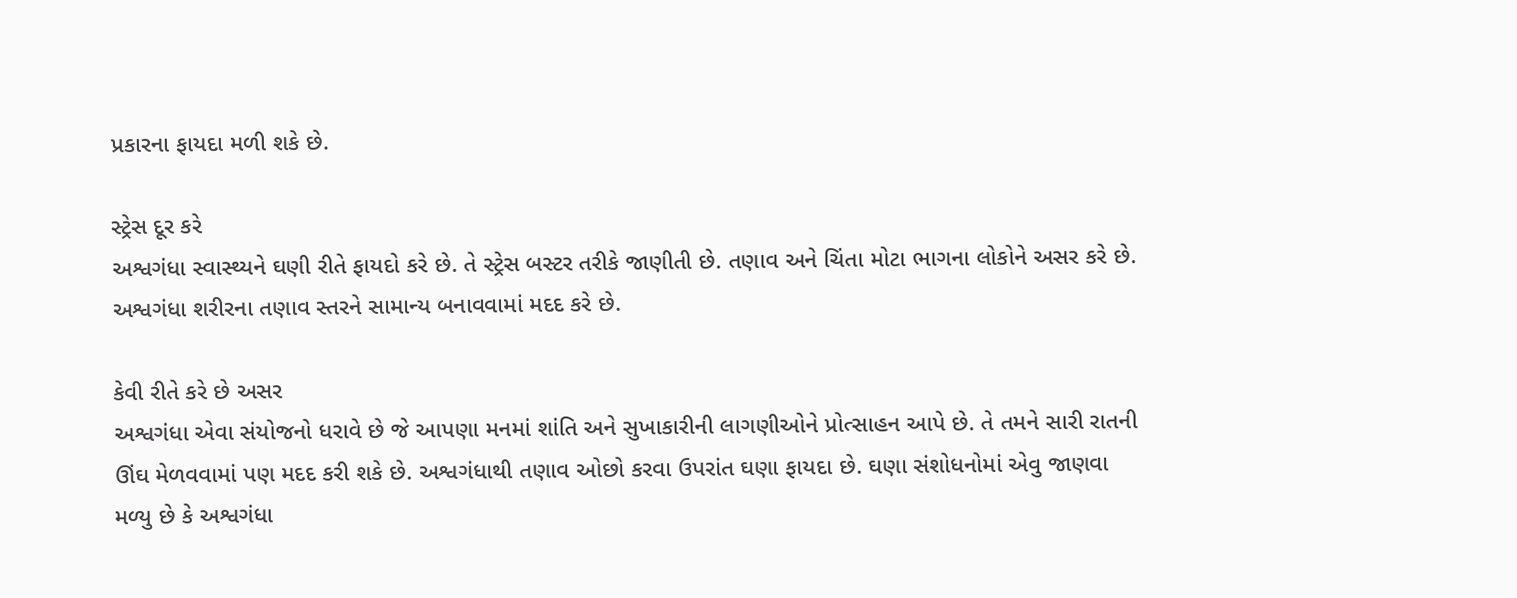પ્રકારના ફાયદા મળી શકે છે.

સ્ટ્રેસ દૂર કરે
અશ્વગંધા સ્વાસ્થ્યને ઘણી રીતે ફાયદો કરે છે. તે સ્ટ્રેસ બસ્ટર તરીકે જાણીતી છે. તણાવ અને ચિંતા મોટા ભાગના લોકોને અસર કરે છે. અશ્વગંધા શરીરના તણાવ સ્તરને સામાન્ય બનાવવામાં મદદ કરે છે.

કેવી રીતે કરે છે અસર
અશ્વગંધા એવા સંયોજનો ધરાવે છે જે આપણા મનમાં શાંતિ અને સુખાકારીની લાગણીઓને પ્રોત્સાહન આપે છે. તે તમને સારી રાતની ઊંઘ મેળવવામાં પણ મદદ કરી શકે છે. અશ્વગંધાથી તણાવ ઓછો કરવા ઉપરાંત ઘણા ફાયદા છે. ઘણા સંશોધનોમાં એવુ જાણવા મળ્યુ છે કે અશ્વગંધા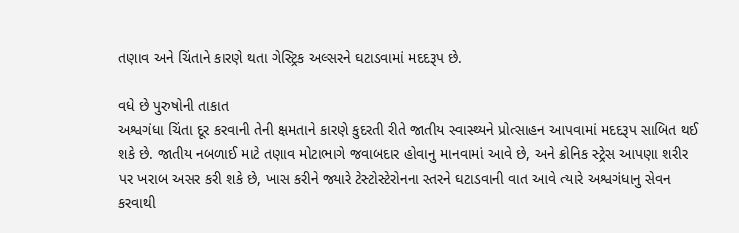તણાવ અને ચિંતાને કારણે થતા ગેસ્ટ્રિક અલ્સરને ઘટાડવામાં મદદરૂપ છે.

વધે છે પુરુષોની તાકાત
અશ્વગંધા ચિંતા દૂર કરવાની તેની ક્ષમતાને કારણે કુદરતી રીતે જાતીય સ્વાસ્થ્યને પ્રોત્સાહન આપવામાં મદદરૂપ સાબિત થઈ શકે છે. જાતીય નબળાઈ માટે તણાવ મોટાભાગે જવાબદાર હોવાનુ માનવામાં આવે છે, અને ક્રોનિક સ્ટ્રેસ આપણા શરીર પર ખરાબ અસર કરી શકે છે, ખાસ કરીને જ્યારે ટેસ્ટોસ્ટેરોનના સ્તરને ઘટાડવાની વાત આવે ત્યારે અશ્વગંધાનુ સેવન કરવાથી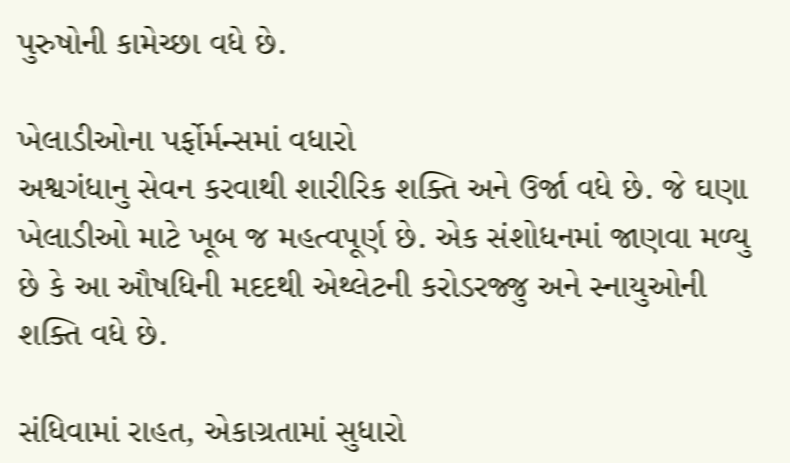પુરુષોની કામેચ્છા વધે છે.

ખેલાડીઓના પર્ફોર્મન્સમાં વધારો
અશ્વગંધાનુ સેવન કરવાથી શારીરિક શક્તિ અને ઉર્જા વધે છે. જે ઘણા ખેલાડીઓ માટે ખૂબ જ મહત્વપૂર્ણ છે. એક સંશોધનમાં જાણવા મળ્યુ છે કે આ ઔષધિની મદદથી એથ્લેટની કરોડરજ્જુ અને સ્નાયુઓની શક્તિ વધે છે.

સંધિવામાં રાહત, એકાગ્રતામાં સુધારો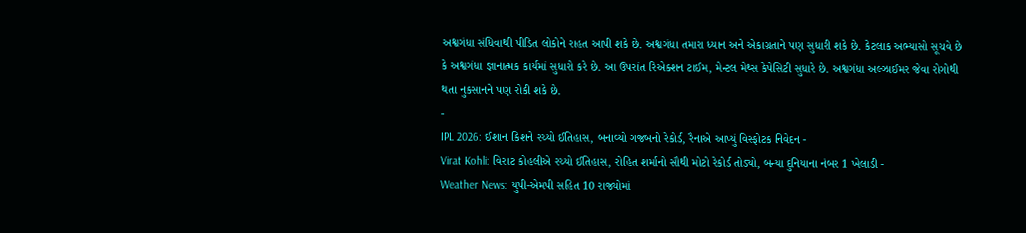અશ્વગંધા સંધિવાથી પીડિત લોકોને રાહત આપી શકે છે. અશ્વગંધા તમારા ધ્યાન અને એકાગ્રતાને પણ સુધારી શકે છે. કેટલાક અભ્યાસો સૂચવે છે કે અશ્વગંધા જ્ઞાનાત્મક કાર્યમાં સુધારો કરે છે. આ ઉપરાંત રિએક્શન ટાઈમ, મેન્ટલ મેથ્સ કેપેસિટી સુધારે છે. અશ્વગંધા અલ્ઝાઈમર જેવા રોગોથી થતા નુકસાનને પણ રોકી શકે છે.
-
IPL 2026: ઈશાન કિશને રચ્યો ઈતિહાસ, બનાવ્યો ગજબનો રેકોર્ડ, રૈનાએ આપ્યું વિસ્ફોટક નિવેદન -
Virat Kohli: વિરાટ કોહલીએ રચ્યો ઈતિહાસ, રોહિત શર્માનો સૌથી મોટો રેકોર્ડ તોડ્યો, બન્યા દુનિયાના નંબર 1 ખેલાડી -
Weather News: યુપી-એમપી સહિત 10 રાજ્યોમાં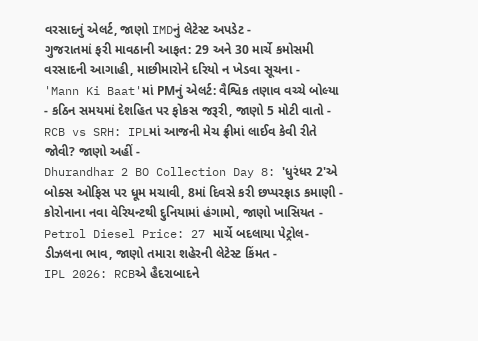વરસાદનું એલર્ટ, જાણો IMDનું લેટેસ્ટ અપડેટ -
ગુજરાતમાં ફરી માવઠાની આફત: 29 અને 30 માર્ચે કમોસમી વરસાદની આગાહી, માછીમારોને દરિયો ન ખેડવા સૂચના -
'Mann Ki Baat'માં PMનું એલર્ટ: વૈશ્વિક તણાવ વચ્ચે બોલ્યા - કઠિન સમયમાં દેશહિત પર ફોકસ જરૂરી, જાણો 5 મોટી વાતો -
RCB vs SRH: IPLમાં આજની મેચ ફ્રીમાં લાઈવ કેવી રીતે જોવી? જાણો અહીં -
Dhurandhar 2 BO Collection Day 8: 'ધુરંધર 2'એ બોક્સ ઓફિસ પર ધૂમ મચાવી, 8માં દિવસે કરી છપ્પરફાડ કમાણી -
કોરોનાના નવા વેરિયન્ટથી દુનિયામાં હંગામો, જાણો ખાસિયત -
Petrol Diesel Price: 27 માર્ચે બદલાયા પેટ્રોલ-ડીઝલના ભાવ, જાણો તમારા શહેરની લેટેસ્ટ કિંમત -
IPL 2026: RCBએ હૈદરાબાદને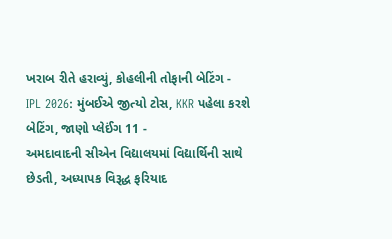ખરાબ રીતે હરાવ્યું, કોહલીની તોફાની બેટિંગ -
IPL 2026: મુંબઈએ જીત્યો ટોસ, KKR પહેલા કરશે બેટિંગ, જાણો પ્લેઈંગ 11 -
અમદાવાદની સીએન વિદ્યાલયમાં વિદ્યાર્થિની સાથે છેડતી, અધ્યાપક વિરૂદ્ધ ફરિયાદ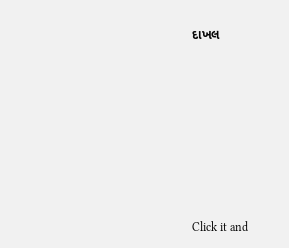દાખલ









Click it and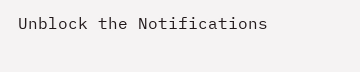Unblock the Notifications